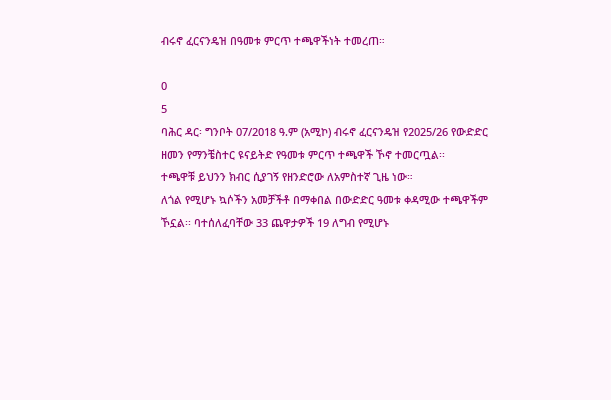ብሩኖ ፈርናንዴዝ በዓመቱ ምርጥ ተጫዋችነት ተመረጠ።

0
5
ባሕር ዳር፡ ግንቦት 07/2018 ዓ.ም (አሚኮ) ብሩኖ ፈርናንዴዝ የ2025/26 የውድድር ዘመን የማንቼስተር ዩናይትድ የዓመቱ ምርጥ ተጫዋች ኾኖ ተመርጧል፡፡
ተጫዋቹ ይህንን ክብር ሲያገኝ የዘንድሮው ለአምስተኛ ጊዜ ነው።
ለጎል የሚሆኑ ኳሶችን አመቻችቶ በማቀበል በውድድር ዓመቱ ቀዳሚው ተጫዋችም ኾኗል፡፡ ባተሰለፈባቸው 33 ጨዋታዎች 19 ለግብ የሚሆኑ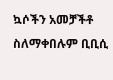ኳሶችን አመቻችቶ ስለማቀበሉም ቢቢሲ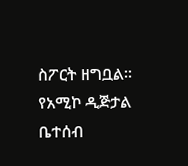ስፖርት ዘግቧል።
የአሚኮ ዲጅታል ቤተሰብ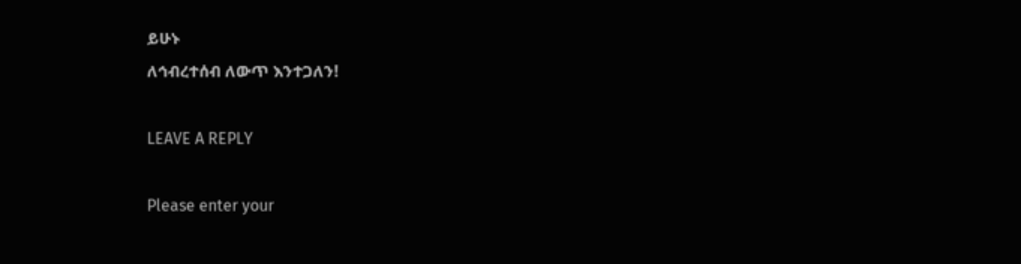ይሁኑ
ለኅብረተሰብ ለውጥ እንተጋለን!

LEAVE A REPLY

Please enter your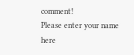comment!
Please enter your name here